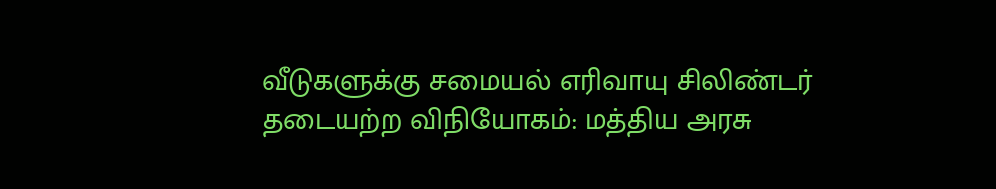வீடுகளுக்கு சமையல் எரிவாயு சிலிண்டர் தடையற்ற விநியோகம்: மத்திய அரசு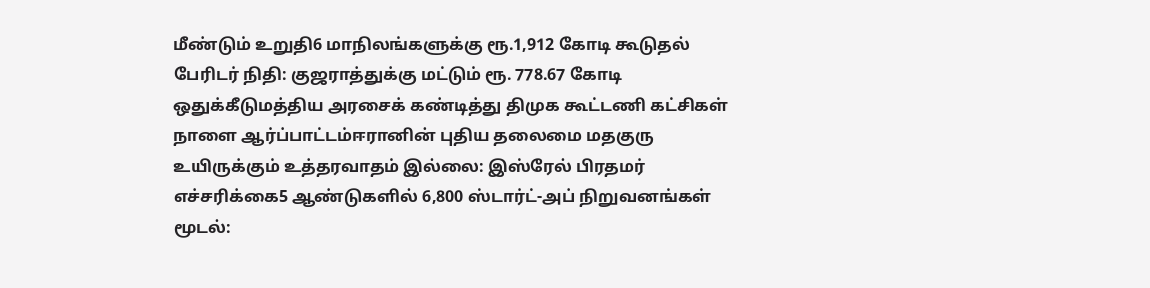மீண்டும் உறுதி6 மாநிலங்களுக்கு ரூ.1,912 கோடி கூடுதல் பேரிடர் நிதி: குஜராத்துக்கு மட்டும் ரூ. 778.67 கோடி ஒதுக்கீடுமத்திய அரசைக் கண்டித்து திமுக கூட்டணி கட்சிகள் நாளை ஆர்ப்பாட்டம்ஈரானின் புதிய தலைமை மதகுரு உயிருக்கும் உத்தரவாதம் இல்லை: இஸ்ரேல் பிரதமர் எச்சரிக்கை5 ஆண்டுகளில் 6,800 ஸ்டார்ட்-அப் நிறுவனங்கள் மூடல்: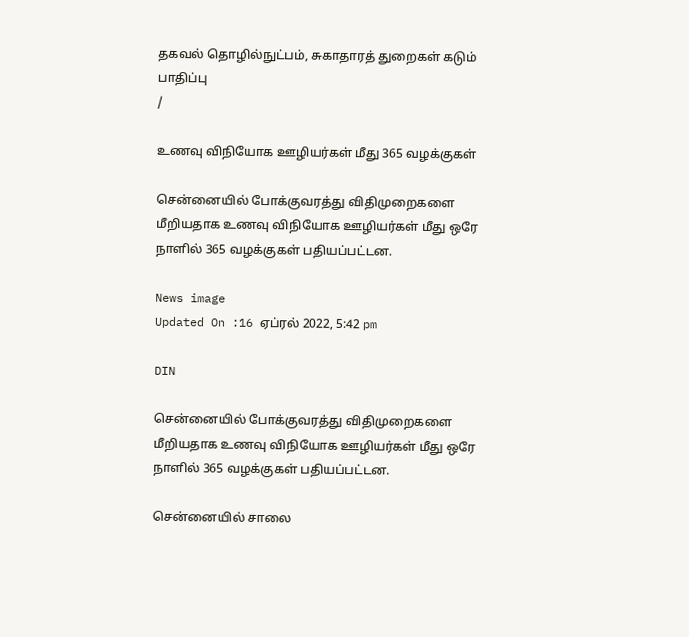தகவல் தொழில்நுட்பம், சுகாதாரத் துறைகள் கடும் பாதிப்பு
/

உணவு விநியோக ஊழியர்கள் மீது 365 வழக்குகள்

சென்னையில் போக்குவரத்து விதிமுறைகளை மீறியதாக உணவு விநியோக ஊழியர்கள் மீது ஒரே நாளில் 365 வழக்குகள் பதியப்பட்டன.

News image
Updated On :16 ஏப்ரல் 2022, 5:42 pm

DIN

சென்னையில் போக்குவரத்து விதிமுறைகளை மீறியதாக உணவு விநியோக ஊழியர்கள் மீது ஒரே நாளில் 365 வழக்குகள் பதியப்பட்டன.

சென்னையில் சாலை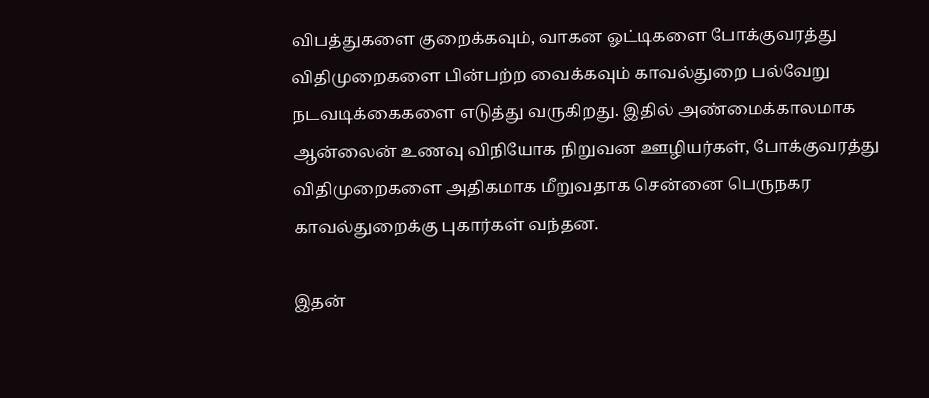விபத்துகளை குறைக்கவும், வாகன ஓட்டிகளை போக்குவரத்து விதிமுறைகளை பின்பற்ற வைக்கவும் காவல்துறை பல்வேறு நடவடிக்கைகளை எடுத்து வருகிறது. இதில் அண்மைக்காலமாக ஆன்லைன் உணவு விநியோக நிறுவன ஊழியர்கள், போக்குவரத்து விதிமுறைகளை அதிகமாக மீறுவதாக சென்னை பெருநகர காவல்துறைக்கு புகார்கள் வந்தன.

இதன்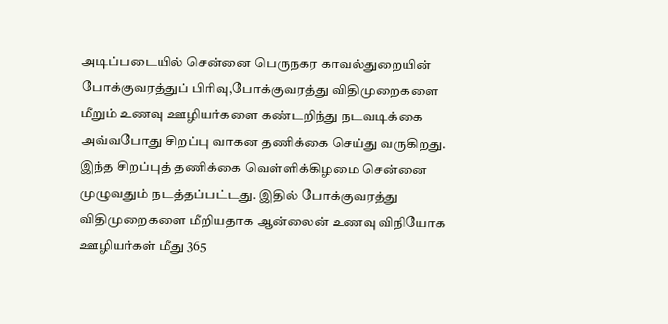அடிப்படையில் சென்னை பெருநகர காவல்துறையின் போக்குவரத்துப் பிரிவு,போக்குவரத்து விதிமுறைகளை மீறும் உணவு ஊழியர்களை கண்டறிந்து நடவடிக்கை அவ்வபோது சிறப்பு வாகன தணிக்கை செய்து வருகிறது. இந்த சிறப்புத் தணிக்கை வெள்ளிக்கிழமை சென்னை முழுவதும் நடத்தப்பட்டது. இதில் போக்குவரத்து விதிமுறைகளை மீறியதாக ஆன்லைன் உணவு விநியோக ஊழியர்கள் மீது 365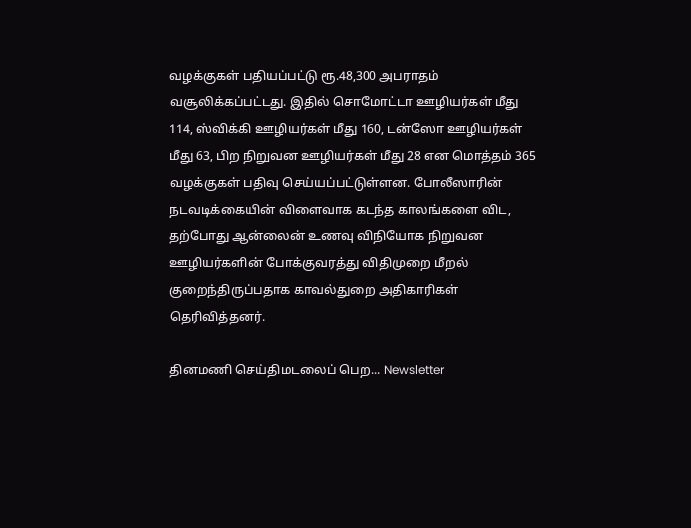வழக்குகள் பதியப்பட்டு ரூ.48,300 அபராதம் வசூலிக்கப்பட்டது. இதில் சொமோட்டா ஊழியர்கள் மீது 114, ஸ்விக்கி ஊழியர்கள் மீது 160, டன்ஸோ ஊழியர்கள் மீது 63, பிற நிறுவன ஊழியர்கள் மீது 28 என மொத்தம் 365 வழக்குகள் பதிவு செய்யப்பட்டுள்ளன. போலீஸாரின் நடவடிக்கையின் விளைவாக கடந்த காலங்களை விட, தற்போது ஆன்லைன் உணவு விநியோக நிறுவன ஊழியர்களின் போக்குவரத்து விதிமுறை மீறல் குறைந்திருப்பதாக காவல்துறை அதிகாரிகள் தெரிவித்தனர்.

தினமணி செய்திமடலைப் பெற... Newsletter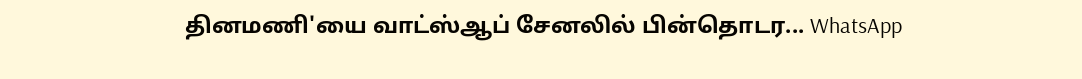தினமணி'யை வாட்ஸ்ஆப் சேனலில் பின்தொடர... WhatsApp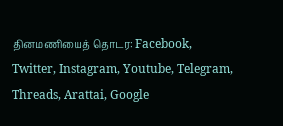தினமணியைத் தொடர: Facebook, Twitter, Instagram, Youtube, Telegram, Threads, Arattai, Google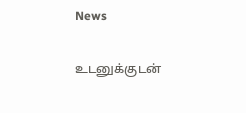News

உடனுக்குடன்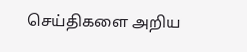செய்திகளை அறிய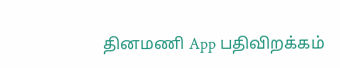தினமணி App பதிவிறக்கம்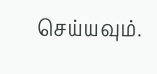செய்யவும்.